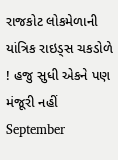રાજકોટ લોકમેળાની યાંત્રિક રાઇડ્સ ચકડોળે ! હજુ સુધી એકને પણ મંજૂરી નહીં
September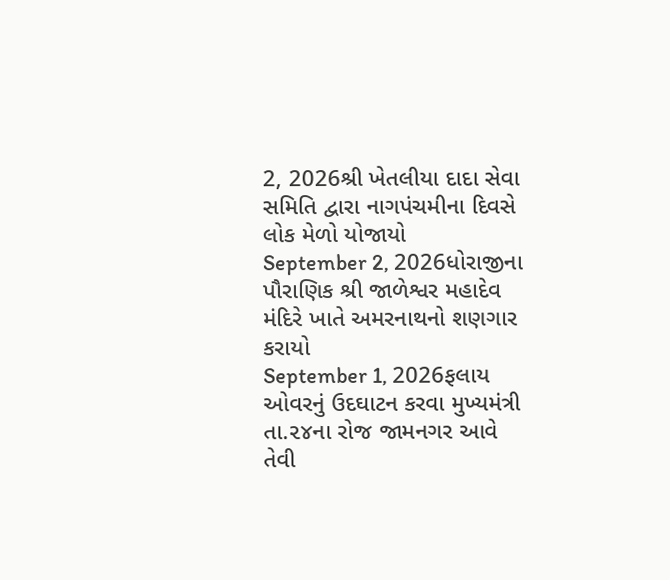2, 2026શ્રી ખેતલીયા દાદા સેવા સમિતિ દ્વારા નાગપંચમીના દિવસે લોક મેળો યોજાયો
September 2, 2026ધોરાજીના પૌરાણિક શ્રી જાળેશ્વર મહાદેવ મંદિરે ખાતે અમરનાથનો શણગાર કરાયો
September 1, 2026ફલાય ઓવરનું ઉદઘાટન કરવા મુખ્યમંત્રી તા.૨૪ના રોજ જામનગર આવે તેવી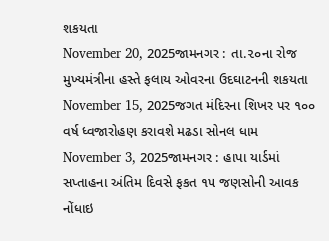શકયતા
November 20, 2025જામનગર : તા.૨૦ના રોજ મુખ્યમંત્રીના હસ્તે ફલાય ઓવરના ઉદઘાટનની શકયતા
November 15, 2025જગત મંદિરના શિખર પર ૧૦૦ વર્ષ ધ્વજારોહણ કરાવશે મઢડા સોનલ ધામ
November 3, 2025જામનગર : હાપા યાર્ડમાં સપ્તાહના અંતિમ દિવસે ફકત ૧૫ જણસોની આવક નોંધાઇ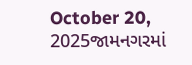October 20, 2025જામનગરમાં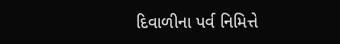દિવાળીના પર્વ નિમિત્તે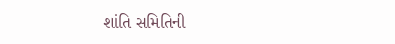શાંતિ સમિતિની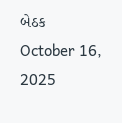બેઠક
October 16, 2025